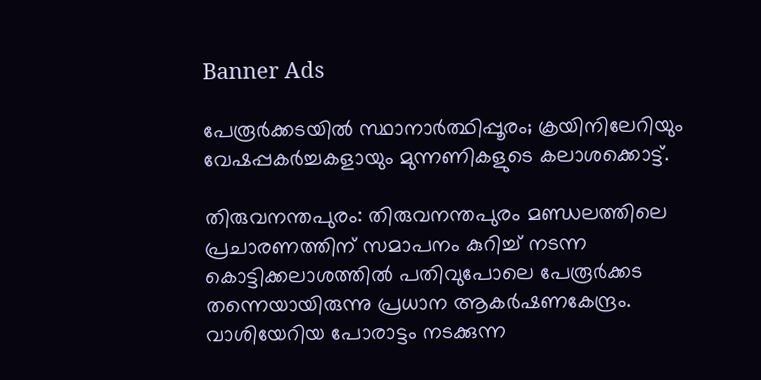Banner Ads

പേരൂർക്കടയിൽ സ്ഥാനാർത്ഥിപ്പൂരം; ക്രയിനിലേറിയും വേഷപ്പകർച്ചകളായും മുന്നണികളുടെ കലാശക്കൊട്ട്.

തിരുവനന്തപുരം: തിരുവനന്തപുരം മണ്ഡലത്തിലെ പ്രചാരണത്തിന് സമാപനം കുറിച്ച് നടന്ന കൊട്ടിക്കലാശത്തിൽ പതിവുപോലെ പേരൂർക്കട തന്നെയായിരുന്നു പ്രധാന ആകർഷണകേന്ദ്രം. വാശിയേറിയ പോരാട്ടം നടക്കുന്ന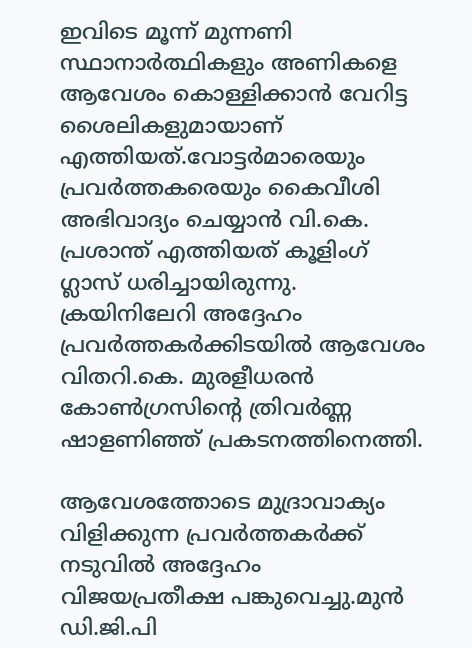ഇവിടെ മൂന്ന് മുന്നണി സ്ഥാനാർത്ഥികളും അണികളെ ആവേശം കൊള്ളിക്കാൻ വേറിട്ട ശൈലികളുമായാണ് എത്തിയത്.വോട്ടർമാരെയും പ്രവർത്തകരെയും കൈവീശി അഭിവാദ്യം ചെയ്യാൻ വി.കെ. പ്രശാന്ത് എത്തിയത് കൂളിംഗ് ഗ്ലാസ് ധരിച്ചായിരുന്നു. ക്രയിനിലേറി അദ്ദേഹം പ്രവർത്തകർക്കിടയിൽ ആവേശം വിതറി.കെ. മുരളീധരൻ കോൺഗ്രസിന്റെ ത്രിവർണ്ണ ഷാളണിഞ്ഞ് പ്രകടനത്തിനെത്തി.

ആവേശത്തോടെ മുദ്രാവാക്യം വിളിക്കുന്ന പ്രവർത്തകർക്ക് നടുവിൽ അദ്ദേഹം വിജയപ്രതീക്ഷ പങ്കുവെച്ചു.മുൻ ഡി.ജി.പി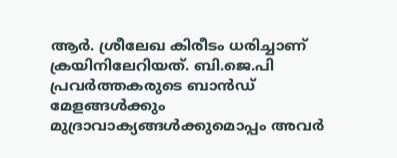ആർ. ശ്രീലേഖ കിരീടം ധരിച്ചാണ് ക്രയിനിലേറിയത്. ബി.ജെ.പി പ്രവർത്തകരുടെ ബാൻഡ് മേളങ്ങൾക്കും മുദ്രാവാക്യങ്ങൾക്കുമൊപ്പം അവർ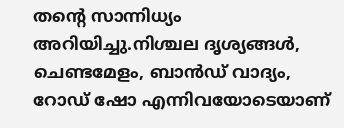തന്റെ സാന്നിധ്യം അറിയിച്ചു.നിശ്ചല ദൃശ്യങ്ങൾ, ചെണ്ടമേളം, ബാൻഡ് വാദ്യം, റോഡ് ഷോ എന്നിവയോടെയാണ്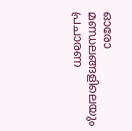ഓരോ മണ്ഡലങ്ങളിലെയും പ്രചാരണ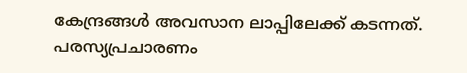കേന്ദ്രങ്ങൾ അവസാന ലാപ്പിലേക്ക് കടന്നത്. പരസ്യപ്രചാരണം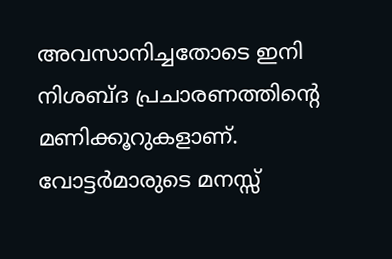അവസാനിച്ചതോടെ ഇനി നിശബ്ദ പ്രചാരണത്തിന്റെ മണിക്കൂറുകളാണ്. വോട്ടർമാരുടെ മനസ്സ്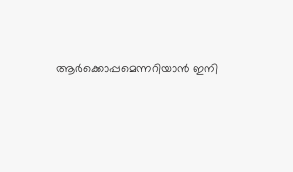ആർക്കൊപ്പമെന്നറിയാൻ ഇനി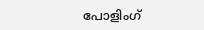പോളിംഗ്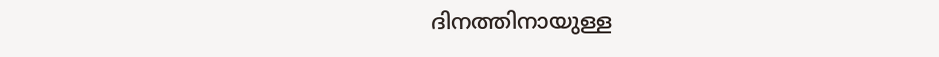ദിനത്തിനായുള്ള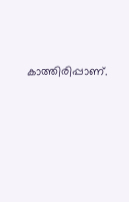കാത്തിരിപ്പാണ്.